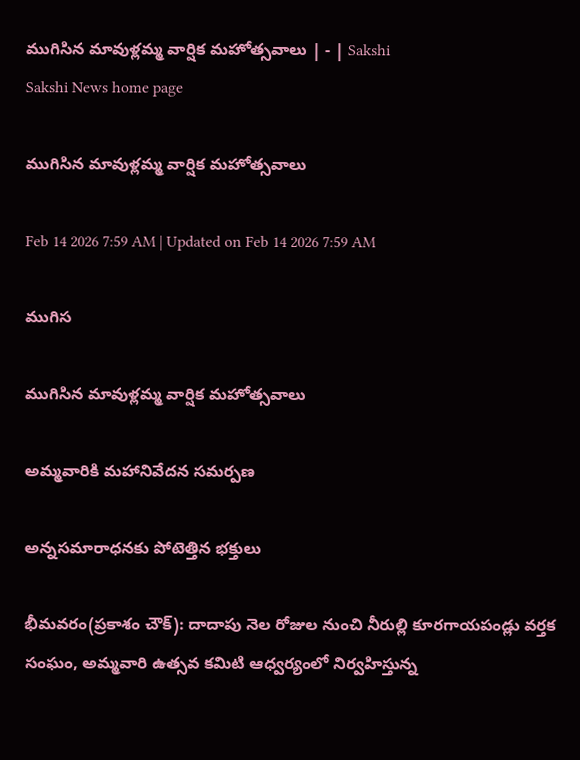ముగిసిన మావుళ్లమ్మ వార్షిక మహోత్సవాలు | - | Sakshi
Sakshi News home page

ముగిసిన మావుళ్లమ్మ వార్షిక మహోత్సవాలు

Feb 14 2026 7:59 AM | Updated on Feb 14 2026 7:59 AM

ముగిస

ముగిసిన మావుళ్లమ్మ వార్షిక మహోత్సవాలు

అమ్మవారికి మహానివేదన సమర్పణ

అన్నసమారాధనకు పోటెత్తిన భక్తులు

భీమవరం(ప్రకాశం చౌక్‌): దాదాపు నెల రోజుల నుంచి నీరుల్లి కూరగాయపండ్లు వర్తక సంఘం, అమ్మవారి ఉత్సవ కమిటి ఆధ్వర్యంలో నిర్వహిస్తున్న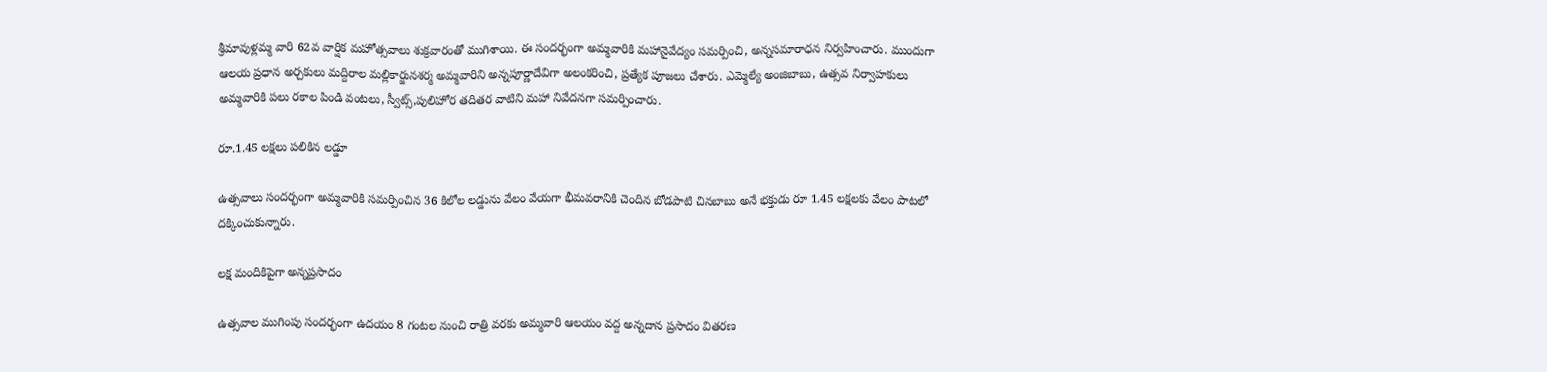శ్రీమావుళ్లమ్మ వారి 62వ వార్షిక మహోత్సవాలు శుక్రవారంతో ముగిశాయి. ఈ సందర్భంగా అమ్మవారికి మహానైవేద్యం సమర్పించి, అన్నసమారాధన నిర్వహించారు. ముందుగా ఆలయ ప్రధాన అర్చకులు మద్దిరాల మల్లికార్జునశర్మ అమ్మవారిని అన్నపూర్ణాదేవిగా అలంకరించి, ప్రత్యేక పూజలు చేశారు. ఎమ్మెల్యే అంజిబాబు, ఉత్సవ నిర్వాహకులు అమ్మవారికి పలు రకాల పిండి వంటలు, స్వీట్స్‌,పులిహోర తదితర వాటిని మహా నివేదనగా సమర్పించారు.

రూ.1.45 లక్షలు పలికిన లడ్డూ

ఉత్సవాలు సందర్భంగా అమ్మవారికి సమర్పించిన 36 కిలోల లడ్డును వేలం వేయగా భీమవరానికి చెందిన బోడపాటి చినబాబు అనే భక్తుడు రూ 1.45 లక్షలకు వేలం పాటలో దక్కించుకున్నారు.

లక్ష మందికిపైగా అన్నప్రసాదం

ఉత్సవాల ముగింపు సందర్భంగా ఉదయం 8 గంటల నుంచి రాత్రి వరకు అమ్మవారి ఆలయం వద్ద అన్నదాన ప్రసాదం వితరణ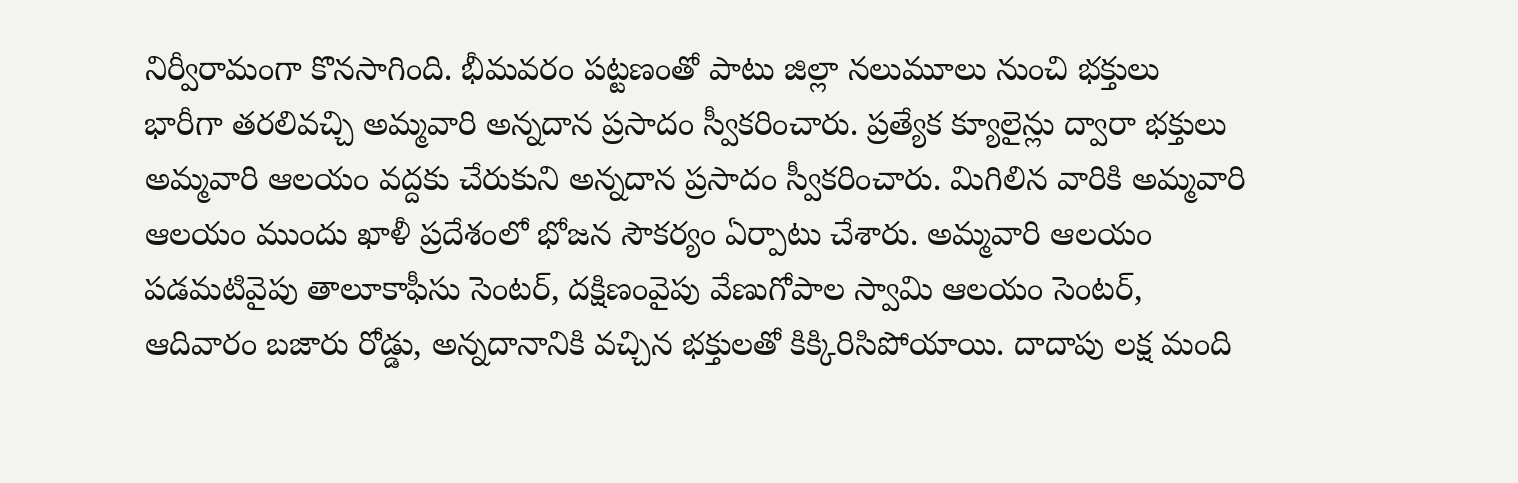నిర్వీరామంగా కొనసాగింది. భీమవరం పట్టణంతో పాటు జిల్లా నలుమూలు నుంచి భక్తులు భారీగా తరలివచ్చి అమ్మవారి అన్నదాన ప్రసాదం స్వీకరించారు. ప్రత్యేక క్యూలైన్లు ద్వారా భక్తులు అమ్మవారి ఆలయం వద్దకు చేరుకుని అన్నదాన ప్రసాదం స్వీకరించారు. మిగిలిన వారికి అమ్మవారి ఆలయం ముందు ఖాళీ ప్రదేశంలో భోజన సౌకర్యం ఏర్పాటు చేశారు. అమ్మవారి ఆలయం పడమటివైపు తాలూకాఫీసు సెంటర్‌, దక్షిణంవైపు వేణుగోపాల స్వామి ఆలయం సెంటర్‌, ఆదివారం బజారు రోడ్డు, అన్నదానానికి వచ్చిన భక్తులతో కిక్కిరిసిపోయాయి. దాదాపు లక్ష మంది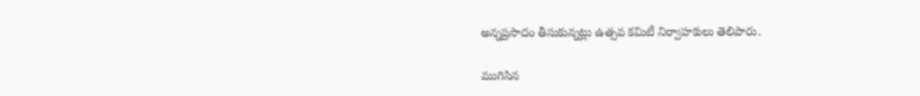అన్నప్రసాదం తీసుకున్నట్లు ఉత్సవ కమిటీ నిర్వాహకులు తెలిపారు.

ముగిసిన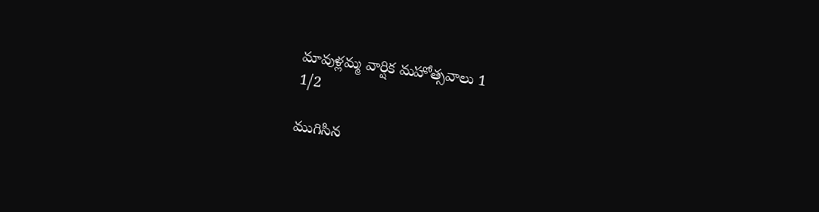మావుళ్లమ్మ వార్షిక మహోత్సవాలు 1
1/2

ముగిసిన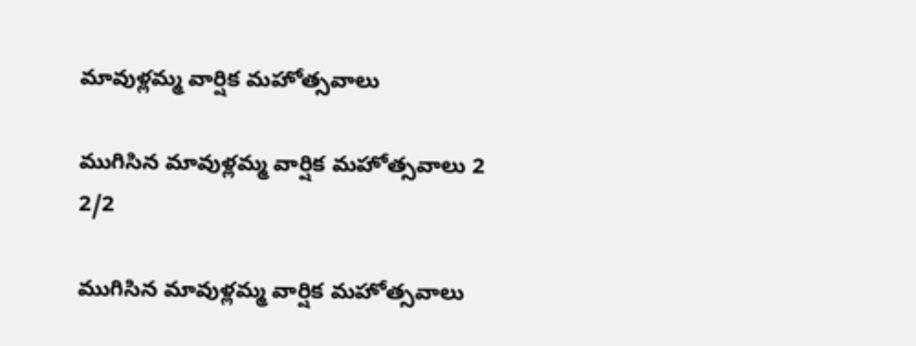మావుళ్లమ్మ వార్షిక మహోత్సవాలు

ముగిసిన మావుళ్లమ్మ వార్షిక మహోత్సవాలు 2
2/2

ముగిసిన మావుళ్లమ్మ వార్షిక మహోత్సవాలు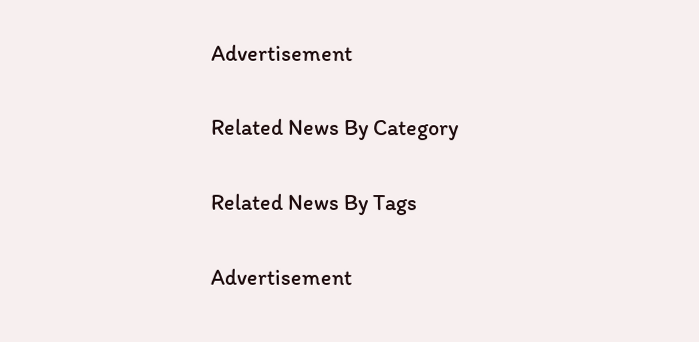Advertisement

Related News By Category

Related News By Tags

Advertisement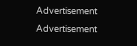Advertisement
Advertisement